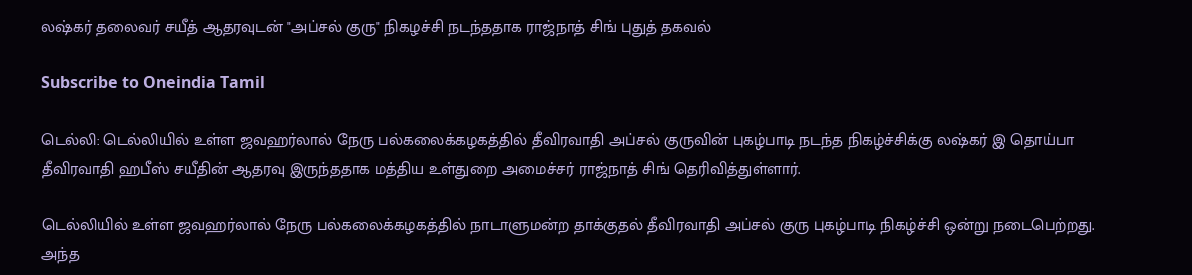லஷ்கர் தலைவர் சயீத் ஆதரவுடன் "அப்சல் குரு" நிகழச்சி நடந்ததாக ராஜ்நாத் சிங் புதுத் தகவல்

Subscribe to Oneindia Tamil

டெல்லி: டெல்லியில் உள்ள ஜவஹர்லால் நேரு பல்கலைக்கழகத்தில் தீவிரவாதி அப்சல் குருவின் புகழ்பாடி நடந்த நிகழ்ச்சிக்கு லஷ்கர் இ தொய்பா தீவிரவாதி ஹபீஸ் சயீதின் ஆதரவு இருந்ததாக மத்திய உள்துறை அமைச்சர் ராஜ்நாத் சிங் தெரிவித்துள்ளார்.

டெல்லியில் உள்ள ஜவஹர்லால் நேரு பல்கலைக்கழகத்தில் நாடாளுமன்ற தாக்குதல் தீவிரவாதி அப்சல் குரு புகழ்பாடி நிகழ்ச்சி ஒன்று நடைபெற்றது. அந்த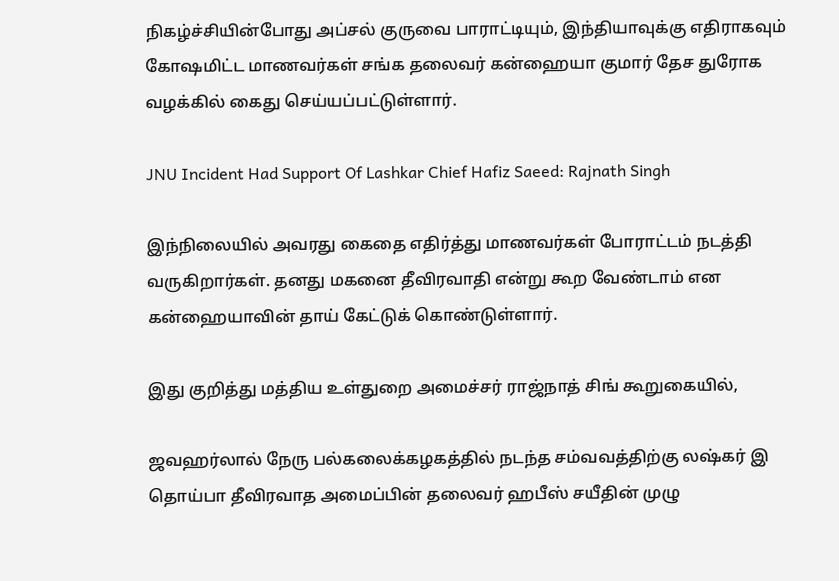நிகழ்ச்சியின்போது அப்சல் குருவை பாராட்டியும், இந்தியாவுக்கு எதிராகவும் கோஷமிட்ட மாணவர்கள் சங்க தலைவர் கன்ஹையா குமார் தேச துரோக வழக்கில் கைது செய்யப்பட்டுள்ளார்.

JNU Incident Had Support Of Lashkar Chief Hafiz Saeed: Rajnath Singh

இந்நிலையில் அவரது கைதை எதிர்த்து மாணவர்கள் போராட்டம் நடத்தி வருகிறார்கள். தனது மகனை தீவிரவாதி என்று கூற வேண்டாம் என கன்ஹையாவின் தாய் கேட்டுக் கொண்டுள்ளார்.

இது குறித்து மத்திய உள்துறை அமைச்சர் ராஜ்நாத் சிங் கூறுகையில்,

ஜவஹர்லால் நேரு பல்கலைக்கழகத்தில் நடந்த சம்வவத்திற்கு லஷ்கர் இ தொய்பா தீவிரவாத அமைப்பின் தலைவர் ஹபீஸ் சயீதின் முழு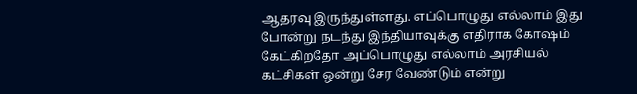ஆதரவு இருந்துள்ளது. எப்பொழுது எல்லாம் இது போன்று நடந்து இந்தியாவுக்கு எதிராக கோஷம் கேட்கிறதோ அப்பொழுது எல்லாம் அரசியல் கட்சிகள் ஒன்று சேர வேண்டும் என்று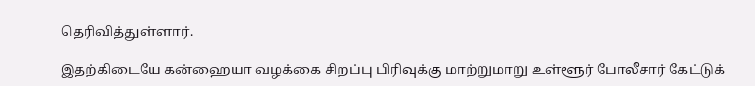தெரிவித்துள்ளார்.

இதற்கிடையே கன்ஹையா வழக்கை சிறப்பு பிரிவுக்கு மாற்றுமாறு உள்ளூர் போலீசார் கேட்டுக்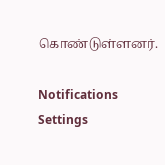கொண்டுள்ளனர்.

Notifications
Settings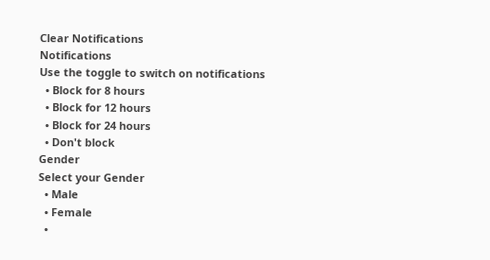Clear Notifications
Notifications
Use the toggle to switch on notifications
  • Block for 8 hours
  • Block for 12 hours
  • Block for 24 hours
  • Don't block
Gender
Select your Gender
  • Male
  • Female
  •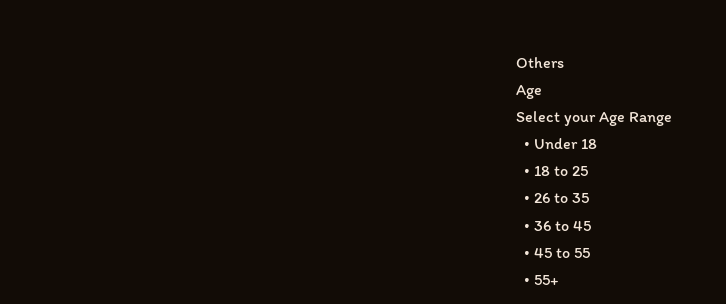Others
Age
Select your Age Range
  • Under 18
  • 18 to 25
  • 26 to 35
  • 36 to 45
  • 45 to 55
  • 55+